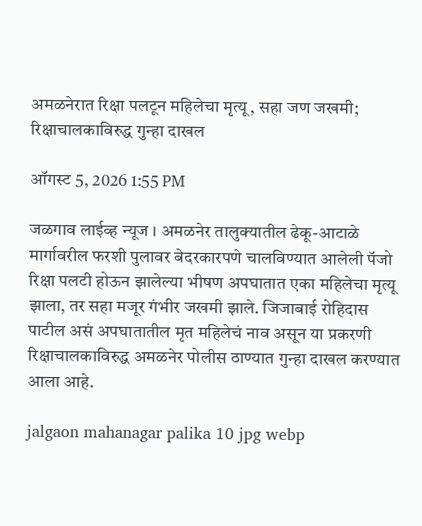अमळनेरात रिक्षा पलटून महिलेचा मृत्यू, सहा जण जखमी; रिक्षाचालकाविरुद्ध गुन्हा दाखल

ऑगस्ट 5, 2026 1:55 PM

जळगाव लाईव्ह न्यूज । अमळनेर तालुक्यातील ढेकू-आटाळे मार्गावरील फरशी पुलावर बेदरकारपणे चालविण्यात आलेली पॅजो रिक्षा पलटी होऊन झालेल्या भीषण अपघातात एका महिलेचा मृत्यू झाला, तर सहा मजूर गंभीर जखमी झाले. जिजाबाई रोहिदास पाटील असं अपघातातील मृत महिलेचं नाव असून या प्रकरणी रिक्षाचालकाविरुद्ध अमळनेर पोलीस ठाण्यात गुन्हा दाखल करण्यात आला आहे.

jalgaon mahanagar palika 10 jpg webp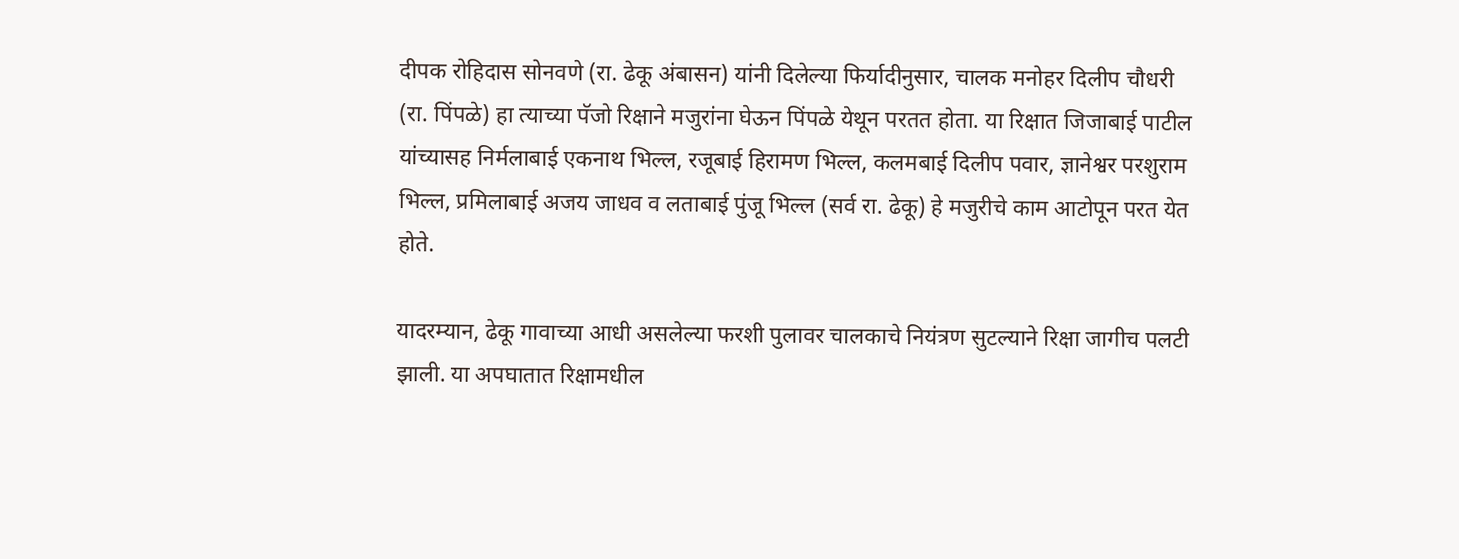दीपक रोहिदास सोनवणे (रा. ढेकू अंबासन) यांनी दिलेल्या फिर्यादीनुसार, चालक मनोहर दिलीप चौधरी (रा. पिंपळे) हा त्याच्या पॅजो रिक्षाने मजुरांना घेऊन पिंपळे येथून परतत होता. या रिक्षात जिजाबाई पाटील यांच्यासह निर्मलाबाई एकनाथ भिल्ल, रजूबाई हिरामण भिल्ल, कलमबाई दिलीप पवार, ज्ञानेश्वर परशुराम भिल्ल, प्रमिलाबाई अजय जाधव व लताबाई पुंजू भिल्ल (सर्व रा. ढेकू) हे मजुरीचे काम आटोपून परत येत होते.

यादरम्यान, ढेकू गावाच्या आधी असलेल्या फरशी पुलावर चालकाचे नियंत्रण सुटल्याने रिक्षा जागीच पलटी झाली. या अपघातात रिक्षामधील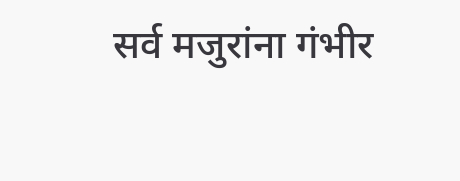सर्व मजुरांना गंभीर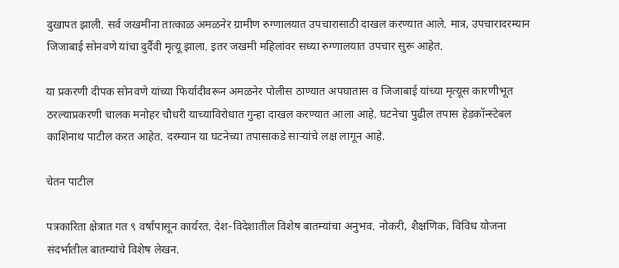दुखापत झाली. सर्व जखमींना तात्काळ अमळनेर ग्रामीण रुग्णालयात उपचारासाठी दाखल करण्यात आले. मात्र, उपचारादरम्यान जिजाबाई सोनवणे यांचा दुर्दैवी मृत्यू झाला. इतर जखमी महिलांवर सध्या रुग्णालयात उपचार सुरू आहेत.

या प्रकरणी दीपक सोनवणे यांच्या फिर्यादीवरून अमळनेर पोलीस ठाण्यात अपघातास व जिजाबाई यांच्या मृत्यूस कारणीभूत ठरल्याप्रकरणी चालक मनोहर चौधरी याच्याविरोधात गुन्हा दाखल करण्यात आला आहे. घटनेचा पुढील तपास हेडकॉन्स्टेबल काशिनाथ पाटील करत आहेत. दरम्यान या घटनेच्या तपासाकडे साऱ्यांचे लक्ष लागून आहे.

चेतन पाटील

पत्रकारिता क्षेत्रात गत ९ वर्षांपासून कार्यरत. देश-विदेशातील विशेष बातम्यांचा अनुभव. नोकरी, शैक्षणिक, विविध योजना संदर्भातील बातम्यांचे विशेष लेखन.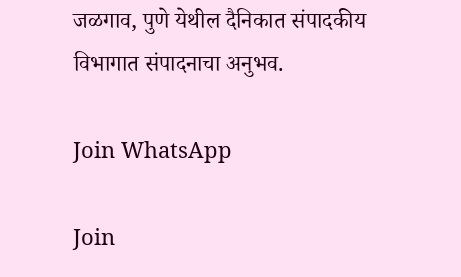जळगाव, पुणे येथील दैनिकात संपादकीय विभागात संपादनाचा अनुभव.

Join WhatsApp

Join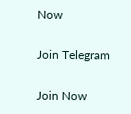Now

Join Telegram

Join Now